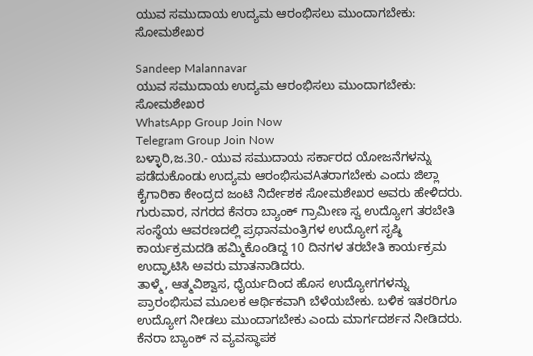ಯುವ ಸಮುದಾಯ ಉದ್ಯಮ ಆರಂಭಿಸಲು ಮುಂದಾಗಬೇಕು: ಸೋಮಶೇಖರ

Sandeep Malannavar
ಯುವ ಸಮುದಾಯ ಉದ್ಯಮ ಆರಂಭಿಸಲು ಮುಂದಾಗಬೇಕು: ಸೋಮಶೇಖರ
WhatsApp Group Join Now
Telegram Group Join Now
ಬಳ್ಳಾರಿ,ಜ.30.- ಯುವ ಸಮುದಾಯ ಸರ್ಕಾರದ ಯೋಜನೆಗಳನ್ನು ಪಡೆದುಕೊಂಡು ಉದ್ಯಮ ಆರಂಭಿಸುವAತರಾಗಬೇಕು ಎಂದು ಜಿಲ್ಲಾ ಕೈಗಾರಿಕಾ ಕೇಂದ್ರದ ಜಂಟಿ ನಿರ್ದೇಶಕ ಸೋಮಶೇಖರ ಅವರು ಹೇಳಿದರು.
ಗುರುವಾರ, ನಗರದ ಕೆನರಾ ಬ್ಯಾಂಕ್ ಗ್ರಾಮೀಣ ಸ್ವ ಉದ್ಯೋಗ ತರಬೇತಿ ಸಂಸ್ಥೆಯ ಆವರಣದಲ್ಲಿ ಪ್ರಧಾನಮಂತ್ರಿಗಳ ಉದ್ಯೋಗ ಸೃಷ್ಠಿ ಕಾರ್ಯಕ್ರಮದಡಿ ಹಮ್ಮಿಕೊಂಡಿದ್ದ 10 ದಿನಗಳ ತರಬೇತಿ ಕಾರ್ಯಕ್ರಮ ಉದ್ಘಾಟಿಸಿ ಅವರು ಮಾತನಾಡಿದರು.
ತಾಳ್ಮೆ, ಆತ್ಮವಿಶ್ವಾಸ, ಧೈರ್ಯದಿಂದ ಹೊಸ ಉದ್ಯೋಗಗಳನ್ನು ಪ್ರಾರಂಭಿಸುವ ಮೂಲಕ ಆರ್ಥಿಕವಾಗಿ ಬೆಳೆಯಬೇಕು. ಬಳಿಕ ಇತರರಿಗೂ ಉದ್ಯೋಗ ನೀಡಲು ಮುಂದಾಗಬೇಕು ಎಂದು ಮಾರ್ಗದರ್ಶನ ನೀಡಿದರು.
ಕೆನರಾ ಬ್ಯಾಂಕ್ ನ ವ್ಯವಸ್ಥಾಪಕ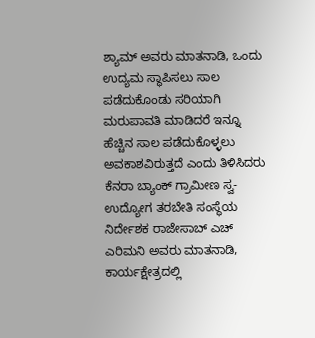ಶ್ಯಾಮ್ ಅವರು ಮಾತನಾಡಿ, ಒಂದು ಉದ್ಯಮ ಸ್ಥಾಪಿಸಲು ಸಾಲ ಪಡೆದುಕೊಂಡು ಸರಿಯಾಗಿ ಮರುಪಾವತಿ ಮಾಡಿದರೆ ಇನ್ನೂ ಹೆಚ್ಚಿನ ಸಾಲ ಪಡೆದುಕೊಳ್ಳಲು ಅವಕಾಶವಿರುತ್ತದೆ ಎಂದು ತಿಳಿಸಿದರು
ಕೆನರಾ ಬ್ಯಾಂಕ್ ಗ್ರಾಮೀಣ ಸ್ವ-ಉದ್ಯೋಗ ತರಬೇತಿ ಸಂಸ್ಥೆಯ ನಿರ್ದೇಶಕ ರಾಜೇಸಾಬ್ ಎಚ್ ಎರಿಮನಿ ಅವರು ಮಾತನಾಡಿ, ಕಾರ್ಯಕ್ಷೇತ್ರದಲ್ಲಿ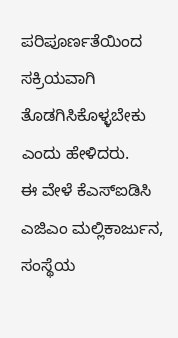ಪರಿಪೂರ್ಣತೆಯಿಂದ ಸಕ್ರಿಯವಾಗಿ ತೊಡಗಿಸಿಕೊಳ್ಳಬೇಕು ಎಂದು ಹೇಳಿದರು.
ಈ ವೇಳೆ ಕೆಎಸ್‌ಐಡಿಸಿ ಎಜಿಎಂ ಮಲ್ಲಿಕಾರ್ಜುನ, ಸಂಸ್ಥೆಯ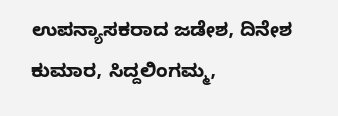ಉಪನ್ಯಾಸಕರಾದ ಜಡೇಶ, ದಿನೇಶ ಕುಮಾರ, ಸಿದ್ದಲಿಂಗಮ್ಮ,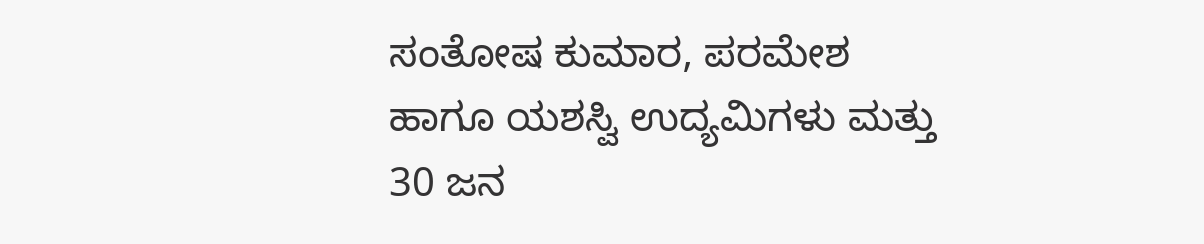ಸಂತೋಷ ಕುಮಾರ, ಪರಮೇಶ ಹಾಗೂ ಯಶಸ್ವಿ ಉದ್ಯಮಿಗಳು ಮತ್ತು 30 ಜನ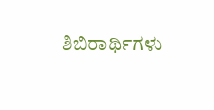ಶಿಬಿರಾರ್ಥಿಗಳು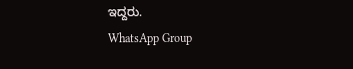ಇದ್ದರು.
WhatsApp Group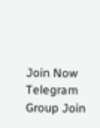Join Now
Telegram Group Join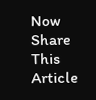Now
Share This Article